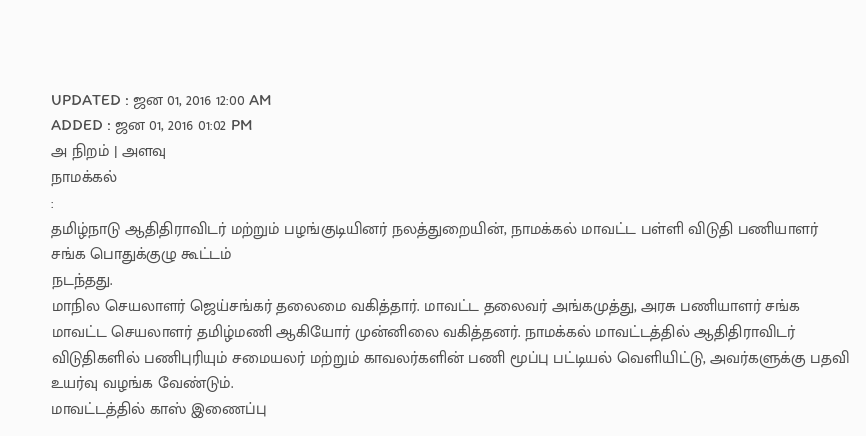UPDATED : ஜன 01, 2016 12:00 AM
ADDED : ஜன 01, 2016 01:02 PM
அ நிறம் | அளவு
நாமக்கல்
:
தமிழ்நாடு ஆதிதிராவிடர் மற்றும் பழங்குடியினர் நலத்துறையின், நாமக்கல் மாவட்ட பள்ளி விடுதி பணியாளர் சங்க பொதுக்குழு கூட்டம்
நடந்தது.
மாநில செயலாளர் ஜெய்சங்கர் தலைமை வகித்தார். மாவட்ட தலைவர் அங்கமுத்து, அரசு பணியாளர் சங்க மாவட்ட செயலாளர் தமிழ்மணி ஆகியோர் முன்னிலை வகித்தனர். நாமக்கல் மாவட்டத்தில் ஆதிதிராவிடர் விடுதிகளில் பணிபுரியும் சமையலர் மற்றும் காவலர்களின் பணி மூப்பு பட்டியல் வெளியிட்டு, அவர்களுக்கு பதவி உயர்வு வழங்க வேண்டும்.
மாவட்டத்தில் காஸ் இணைப்பு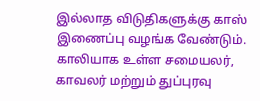இல்லாத விடுதிகளுக்கு காஸ் இணைப்பு வழங்க வேண்டும். காலியாக உள்ள சமையலர், காவலர் மற்றும் துப்புரவு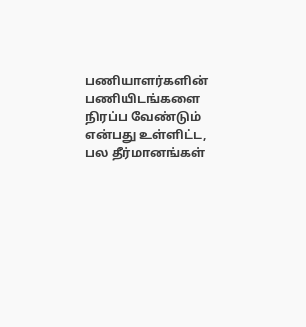பணியாளர்களின் பணியிடங்களை நிரப்ப வேண்டும் என்பது உள்ளிட்ட, பல தீர்மானங்கள்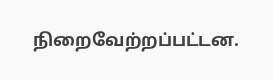நிறைவேற்றப்பட்டன.